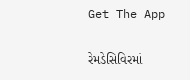Get The App

રેમડેસિવિરમાં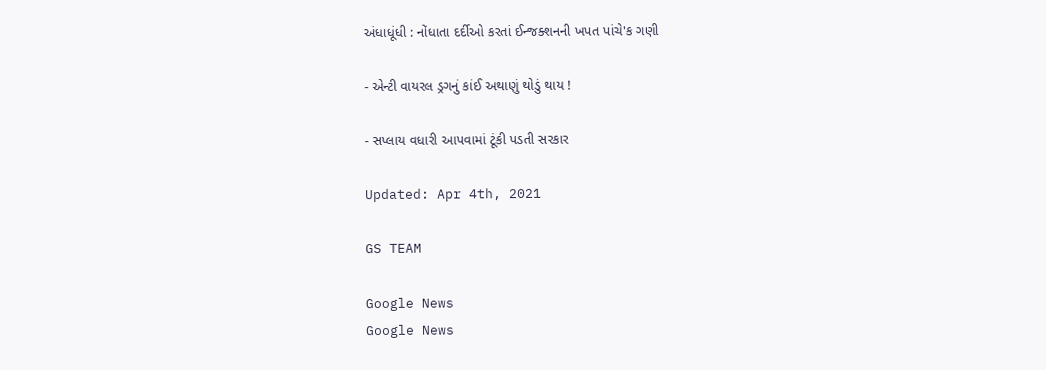અંધાધૂંધી : નોંધાતા દર્દીઓ કરતાં ઈન્જક્શનની ખપત પાંચે'ક ગણી

- એન્ટી વાયરલ ડ્રગનું કાંઈ અથાણું થોડું થાય !

- સપ્લાય વધારી આપવામાં ટૂંકી પડતી સરકાર

Updated: Apr 4th, 2021

GS TEAM

Google News
Google News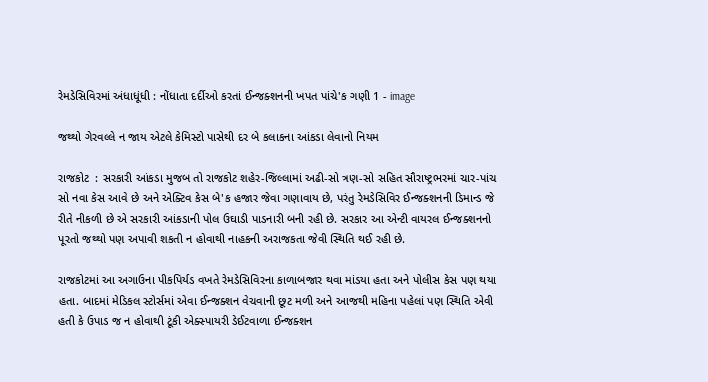રેમડેસિવિરમાં અંધાધૂંધી : નોંધાતા દર્દીઓ કરતાં ઈન્જક્શનની ખપત પાંચે'ક ગણી 1 - image

જથ્થો ગેરવલ્લે ન જાય એટલે કેમિસ્ટો પાસેથી દર બે કલાકના આંકડા લેવાનો નિયમ

રાજકોટ  : સરકારી આંકડા મુજબ તો રાજકોટ શહેર-જિલ્લામાં અઢી-સો ત્રણ-સો સહિત સૌરાષ્ટ્રભરમાં ચાર-પાંચ સો નવા કેસ આવે છે અને એક્ટિવ કેસ બે'ક હજાર જેવા ગણાવાય છે, પરંતુ રેમડેસિવિર ઈન્જક્શનની ડિમાન્ડ જે રીતે નીકળી છે એ સરકારી આંકડાની પોલ ઉઘાડી પાડનારી બની રહી છે. સરકાર આ એન્ટી વાયરલ ઈન્જક્શનનો પૂરતો જથ્થો પણ અપાવી શકતી ન હોવાથી નાહકની અરાજકતા જેવી સ્થિતિ થઈ રહી છે.

રાજકોટમાં આ અગાઉના પીકપિર્યડ વખતે રેમડેસિવિરના કાળાબજાર થવા માંડયા હતા અને પોલીસ કેસ પણ થયા હતા. બાદમાં મેડિકલ સ્ટોર્સમાં એવા ઈન્જક્શન વેચવાની છૂટ મળી અને આજથી મહિના પહેલાં પણ સ્થિતિ એવી હતી કે ઉપાડ જ ન હોવાથી ટૂંકી એક્સ્પાયરી ડેઈટવાળા ઈન્જક્શન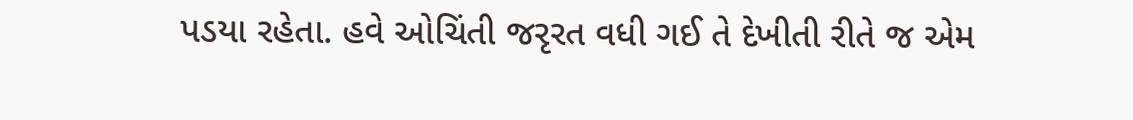પડયા રહેતા. હવે ઓચિંતી જરૃરત વધી ગઈ તે દેખીતી રીતે જ એમ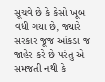સૂચવે છે કે કેસો ખૂબ વધી ગયા છે, જ્યારે સરકાર જૂજ આંકડા જ જાહેર કરે છે પરંતુ એ સમજતી નથી કે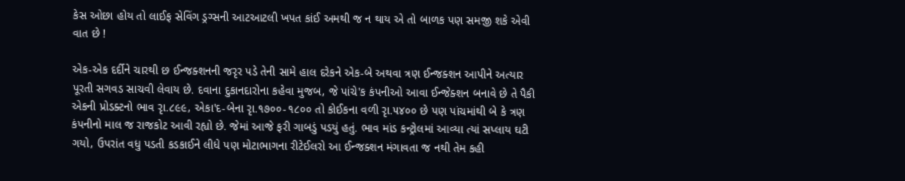કેસ ઓછા હોય તો લાઈફ સેવિંગ ડ્રગ્સની આટઆટલી ખપત કાંઈ અમથી જ ન થાય એ તો બાળક પણ સમજી શકે એવી વાત છે !

એક-એક દર્દીને ચારથી છ ઈન્જક્શનની જરૃર પડે તેની સામે હાલ દરેકને એક-બે અથવા ત્રણ ઈન્જક્શન આપીને અત્યાર પૂરતી સગવડ સાચવી લેવાય છે. દવાના દુકાનદારોના કહેવા મુજબ, જે પાંચે'ક કંપનીઓ આવા ઈન્જેક્શન બનાવે છે તે પૈકી એકની પ્રોડક્ટનો ભાવ રૃા.૮૯૯, એકા'દ-બેના રૃા.૧૭૦૦-૧૮૦૦ તો કોઈકના વળી રૃા.૫૪૦૦ છે પણ પાંચમાંથી બે કે ત્રણ કંપનીનો માલ જ રાજકોટ આવી રહ્યો છે. જેમાં આજે ફરી ગાબડું પડયું હતું. ભાવ માંડ કન્ટ્રોલમાં આવ્યા ત્યાં સપ્લાય ઘટી ગયો, ઉપરાંત વધુ પડતી કડકાઈને લીધે પણ મોટાભાગના રીટેઈલરો આ ઈન્જક્શન મંગાવતા જ નથી તેમ કહી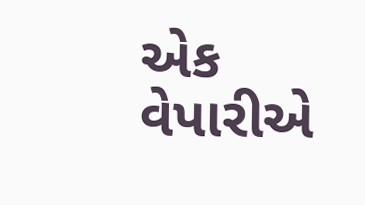એક વેપારીએ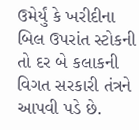ઉમેર્યું કે ખરીદીના બિલ ઉપરાંત સ્ટોકની તો દર બે કલાકની વિગત સરકારી તંત્રને આપવી પડે છે.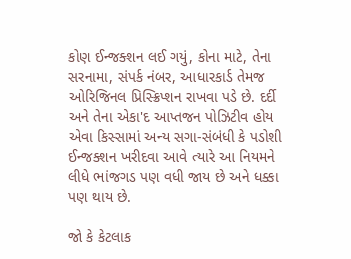કોણ ઈન્જક્શન લઈ ગયું, કોના માટે, તેના સરનામા, સંપર્ક નંબર, આધારકાર્ડ તેમજ ઓરિજિનલ પ્રિસ્ક્રિપ્શન રાખવા પડે છે. દર્દી અને તેના એકા'દ આપ્તજન પોઝિટીવ હોય એવા કિસ્સામાં અન્ય સગા-સંબંધી કે પડોશી ઈન્જક્શન ખરીદવા આવે ત્યારે આ નિયમને લીધે ભાંજગડ પણ વધી જાય છે અને ધક્કા પણ થાય છે.

જો કે કેટલાક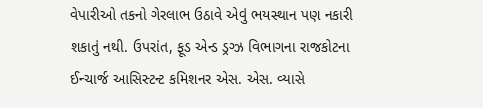વેપારીઓ તકનો ગેરલાભ ઉઠાવે એવું ભયસ્થાન પણ નકારી શકાતું નથી. ઉપરાંત, ફૂડ એન્ડ ડ્રગ્ઝ વિભાગના રાજકોટના ઈન્ચાર્જ આસિસ્ટન્ટ કમિશનર એસ. એસ. વ્યાસે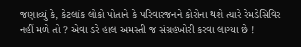જણાવ્યું કે, કેટલાંક લોકો પોતાને કે પરિવારજનને કોરોના થશે ત્યારે રેમડેસિવિર નહીં મળે તો ? એવા ડરે હાલ અમસ્તી જ સંગ્રહખોરી કરવા લાગ્યા છે !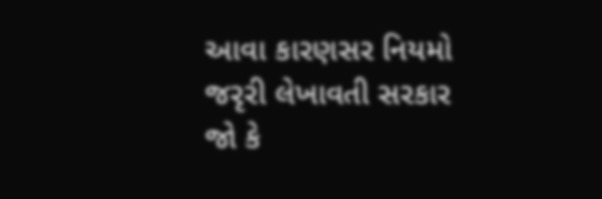આવા કારણસર નિયમો જરૃરી લેખાવતી સરકાર જો કે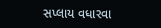સપ્લાય વધારવા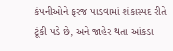કંપનીઓને ફરજ પાડવામાં શંકાસ્પદ રીતે ટૂંકી પડે છે, અને જાહેર થતા આંકડા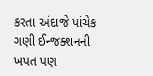કરતા અંદાજે પાંચેક ગણી ઈન્જક્શનની ખપત પણ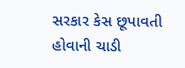સરકાર કેસ છૂપાવતી હોવાની ચાડી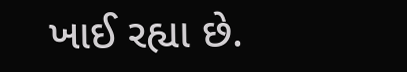ખાઈ રહ્યા છે.